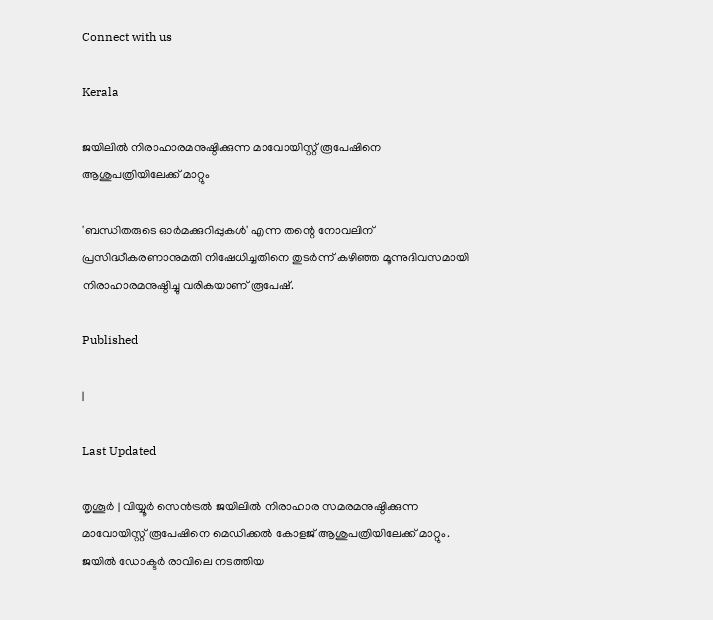Connect with us

Kerala

ജയിലില്‍ നിരാഹാരമനുഷ്ഠിക്കുന്ന മാവോയിസ്റ്റ് രൂപേഷിനെ ആശുപത്രിയിലേക്ക് മാറ്റും

'ബന്ധിതരുടെ ഓര്‍മക്കുറിപ്പുകള്‍' എന്ന തന്റെ നോവലിന് പ്രസിദ്ധീകരണാനുമതി നിഷേധിച്ചതിനെ തുടര്‍ന്ന് കഴിഞ്ഞ മൂന്നുദിവസമായി നിരാഹാരമനുഷ്ഠിച്ചു വരികയാണ് രൂപേഷ്.

Published

|

Last Updated

തൃശൂര്‍ | വിയ്യൂര്‍ സെന്‍ട്രല്‍ ജയിലില്‍ നിരാഹാര സമരമനുഷ്ഠിക്കുന്ന മാവോയിസ്റ്റ് രൂപേഷിനെ മെഡിക്കല്‍ കോളജ് ആശുപത്രിയിലേക്ക് മാറ്റും. ജയില്‍ ഡോക്ടര്‍ രാവിലെ നടത്തിയ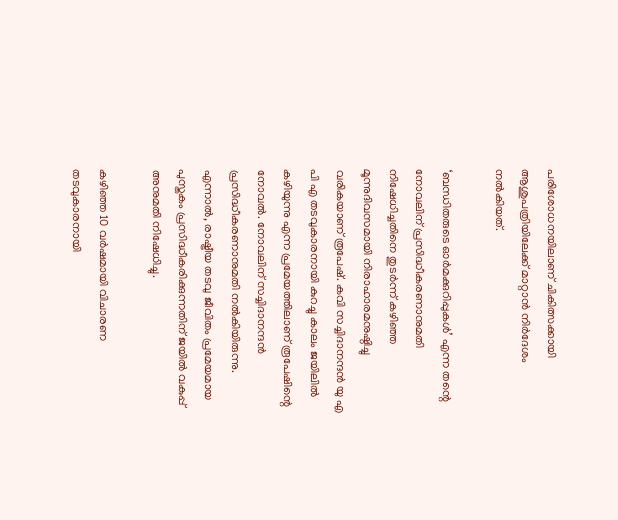പരിശോധനയിലാണ് ചികിത്സക്കായി ആശുപത്രിയിലേക്ക് മാറ്റാന്‍ നിര്‍ദേശം നല്‍കിയത്.

‘ബന്ധിതരുടെ ഓര്‍മക്കുറിപ്പുകള്‍’ എന്ന തന്റെ നോവലിന് പ്രസിദ്ധീകരണാനുമതി നിഷേധിച്ചതിനെ തുടര്‍ന്ന് കഴിഞ്ഞ മൂന്നുദിവസമായി നിരാഹാരമനുഷ്ഠിച്ചു വരികയാണ് രൂപേഷ്. കവി സച്ചിദാനന്ദന്‍ യു എ പി എ തടവുകാരനായി കുറച്ചു കാലം ജയിലില്‍ കഴിയുന്നു എന്ന പ്രമേയത്തിലാണ് രൂപേഷിന്റെ നോവല്‍. നോവലിന് സച്ചിദാനന്ദന്‍ പ്രസിദ്ധീകരണാനുമതി നല്‍കിയിരുന്നു. എന്നാല്‍, രാഷ്ട്രീയ തടവു ജീവിതം പ്രമേയമായ പുസ്തകം പ്രസിദ്ധീകരിക്കുന്നതിന് ജയില്‍ വകുപ്പ് അനുമതി നിഷേധിച്ചു.

കഴിഞ്ഞ 10 വര്‍ഷമായി വിചാരണ തടവുകാരനായി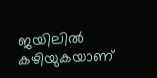ജയിലില്‍ കഴിയുകയാണ്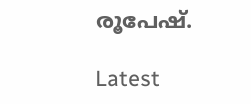രൂപേഷ്.

Latest